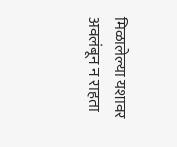मिळालेल्या यशावर अवलंबून न राहता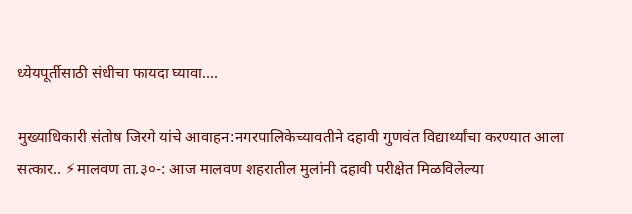ध्येयपूर्तीसाठी संधीचा फायदा घ्यावा….

मुख्याधिकारी संतोष जिरगे यांचे आवाहन:नगरपालिकेच्यावतीने दहावी गुणवंत विद्यार्थ्यांचा करण्यात आला सत्कार.. ⚡मालवण ता.३०-: आज मालवण शहरातील मुलांनी दहावी परीक्षेत मिळविलेल्या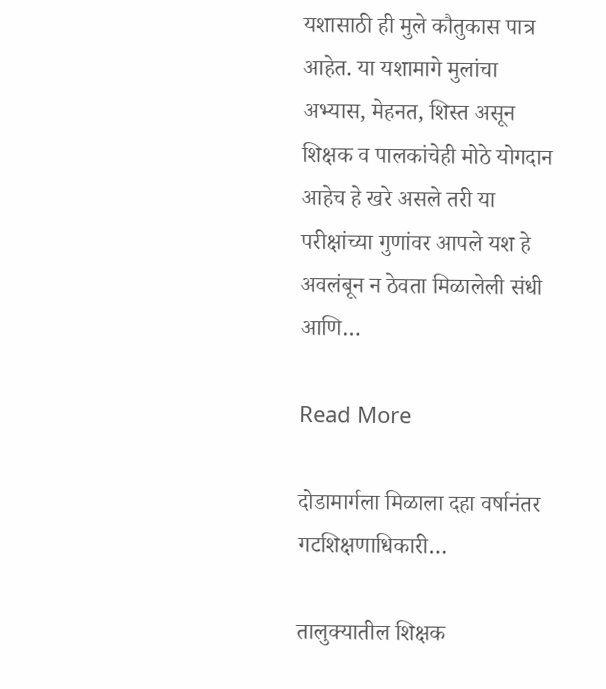यशासाठी ही मुले कौतुकास पात्र आहेत. या यशामागे मुलांचा अभ्यास, मेहनत, शिस्त असून शिक्षक व पालकांचेही मोठे योगदान आहेच हे खरे असले तरी या परीक्षांच्या गुणांवर आपले यश हे अवलंबून न ठेवता मिळालेली संधी आणि…

Read More

दोडामार्गला मिळाला दहा वर्षानंतर गटशिक्षणाधिकारी…

तालुक्यातील शिक्षक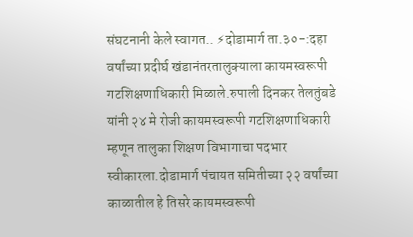संघटनानी केले स्वागत.. ⚡दोडामार्ग ता.३०-:दहा वर्षांच्या प्रदीर्घ खंडानंतरतालुक्याला कायमस्वरूपी गटशिक्षणाधिकारी मिळाले.रुपाली दिनकर तेलतुंबडे यांनी २४ मे रोजी कायमस्वरूपी गटशिक्षणाधिकारी म्हणून तालुका शिक्षण विभागाचा पदभार स्वीकारला.दोडामार्ग पंचायत समितीच्या २२ वर्षांच्या काळातील हे तिसरे कायमस्वरूपी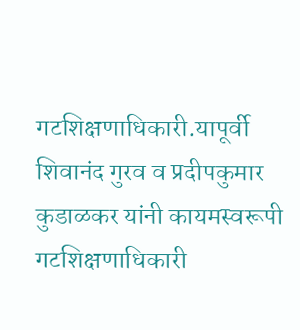गटशिक्षणाधिकारी.यापूर्वी शिवानंद गुरव व प्रदीपकुमार कुडाळकर यांनी कायमस्वरूपी गटशिक्षणाधिकारी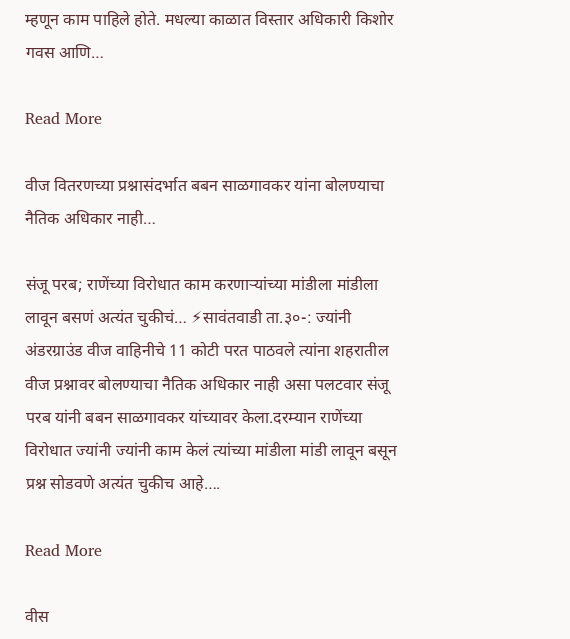म्हणून काम पाहिले होते. मधल्या काळात विस्तार अधिकारी किशोर गवस आणि…

Read More

वीज वितरणच्या प्रश्नासंदर्भात बबन साळगावकर यांना बोलण्याचा नैतिक अधिकार नाही…

संजू परब; राणेंच्या विरोधात काम करणाऱ्यांच्या मांडीला मांडीला लावून बसणं अत्यंत चुकीचं… ⚡सावंतवाडी ता.३०-: ज्यांनी अंडरग्राउंड वीज वाहिनीचे 11 कोटी परत पाठवले त्यांना शहरातील वीज प्रश्नावर बोलण्याचा नैतिक अधिकार नाही असा पलटवार संजू परब यांनी बबन साळगावकर यांच्यावर केला.दरम्यान राणेंच्या विरोधात ज्यांनी ज्यांनी काम केलं त्यांच्या मांडीला मांडी लावून बसून प्रश्न सोडवणे अत्यंत चुकीच आहे….

Read More

वीस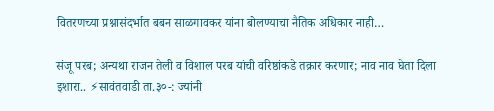वितरणच्या प्रश्नासंदर्भात बबन साळगावकर यांना बोलण्याचा नैतिक अधिकार नाही…

संजू परब; अन्यथा राजन तेली व विशाल परब यांची वरिष्ठांकडे तक्रार करणार; नाव नाव घेता दिला इशारा.. ⚡सावंतवाडी ता.३०-: ज्यांनी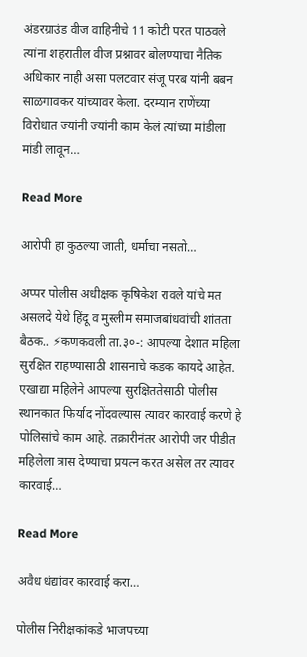अंडरग्राउंड वीज वाहिनीचे 11 कोटी परत पाठवले त्यांना शहरातील वीज प्रश्नावर बोलण्याचा नैतिक अधिकार नाही असा पलटवार संजू परब यांनी बबन साळगावकर यांच्यावर केला. दरम्यान राणेंच्या विरोधात ज्यांनी ज्यांनी काम केलं त्यांच्या मांडीला मांडी लावून…

Read More

आरोपी हा कुठल्या जाती, धर्माचा नसतो…

अप्पर पोलीस अधीक्षक कृषिकेश रावले यांचे मत असलदे येथे हिंदू व मुस्लीम समाजबांधवांची शांतता बैठक.. ⚡कणकवली ता.३०-: आपल्या देशात महिला सुरक्षित राहण्यासाठी शासनाचे कडक कायदे आहेत. एखाद्या महिलेने आपल्या सुरक्षिततेसाठी पोलीस स्थानकात फिर्याद नोंदवल्यास त्यावर कारवाई करणे हे पोलिसांचे काम आहे. तक्रारीनंतर आरोपी जर पीडीत महिलेला त्रास देण्याचा प्रयत्न करत असेल तर त्यावर कारवाई…

Read More

अवैध धंद्यांवर कारवाई करा…

पोलीस निरीक्षकांकडे भाजपच्या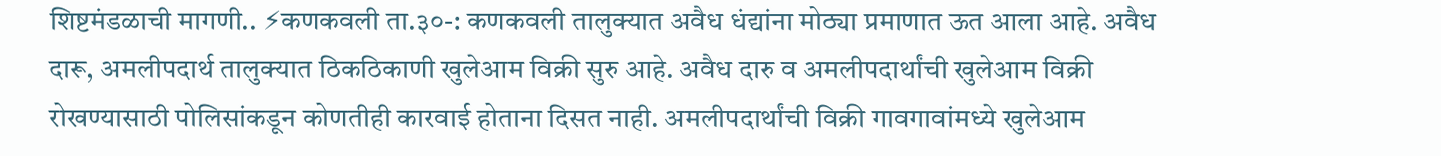शिष्टमंडळाची मागणी.. ⚡कणकवली ता.३०-: कणकवली तालुक्यात अवैध धंद्यांना मोठ्या प्रमाणात ऊत आला आहे. अवैध दारू, अमलीपदार्थ तालुक्यात ठिकठिकाणी खुलेआम विक्री सुरु आहे. अवैध दारु व अमलीपदार्थांची खुलेआम विक्री रोखण्यासाठी पोलिसांकडून कोणतीही कारवाई होताना दिसत नाही. अमलीपदार्थांची विक्री गावगावांमध्ये खुलेआम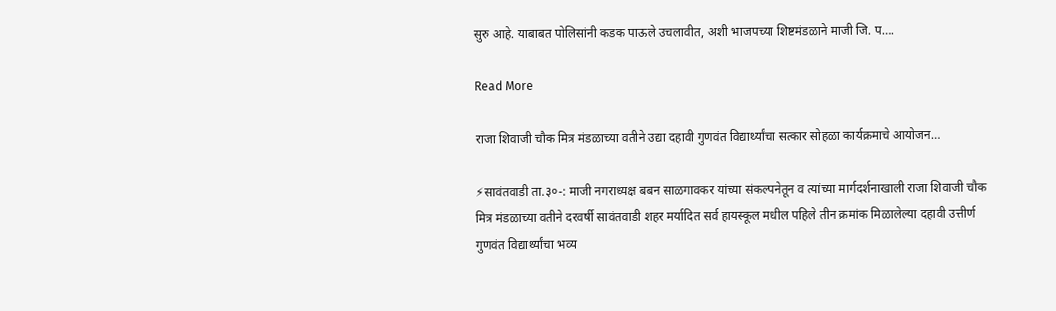सुरु आहे. याबाबत पोलिसांनी कडक पाऊले उचलावीत, अशी भाजपच्या शिष्टमंडळाने माजी जि. प….

Read More

राजा शिवाजी चौक मित्र मंडळाच्या वतीने उद्या दहावी गुणवंत विद्यार्थ्यांचा सत्कार सोहळा कार्यक्रमाचे आयोजन…

⚡सावंतवाडी ता.३०-: माजी नगराध्यक्ष बबन साळगावकर यांच्या संकल्पनेतून व त्यांच्या मार्गदर्शनाखाली राजा शिवाजी चौक मित्र मंडळाच्या वतीने दरवर्षी सावंतवाडी शहर मर्यादित सर्व हायस्कूल मधील पहिले तीन क्रमांक मिळालेल्या दहावी उत्तीर्ण गुणवंत विद्यार्थ्यांचा भव्य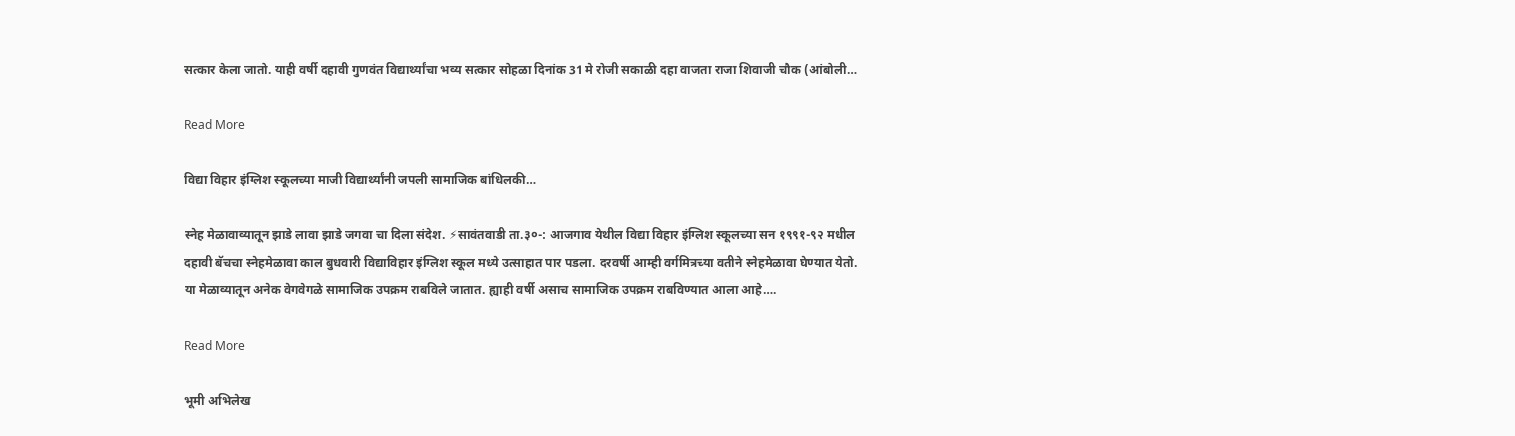सत्कार केला जातो. याही वर्षी दहावी गुणवंत विद्यार्थ्यांचा भव्य सत्कार सोहळा दिनांक 31 मे रोजी सकाळी दहा वाजता राजा शिवाजी चौक (आंबोली…

Read More

विद्या विहार इंग्लिश स्कूलच्या माजी विद्यार्थ्यांनी जपली सामाजिक बांधिलकी…

स्नेह मेळावाव्यातून झाडे लावा झाडे जगवा चा दिला संदेश. ⚡सावंतवाडी ता.३०-: आजगाव येथील विद्या विहार इंग्लिश स्कूलच्या सन १९९१-९२ मधील दहावी बॅचचा स्नेहमेळावा काल बुधवारी विद्याविहार इंग्लिश स्कूल मध्ये उत्साहात पार पडला. दरवर्षी आम्ही वर्गमित्रच्या वतीने स्नेहमेळावा घेण्यात येतो. या मेळाव्यातून अनेक वेगवेगळे सामाजिक उपक्रम राबविले जातात. ह्याही वर्षी असाच सामाजिक उपक्रम राबविण्यात आला आहे….

Read More

भूमी अभिलेख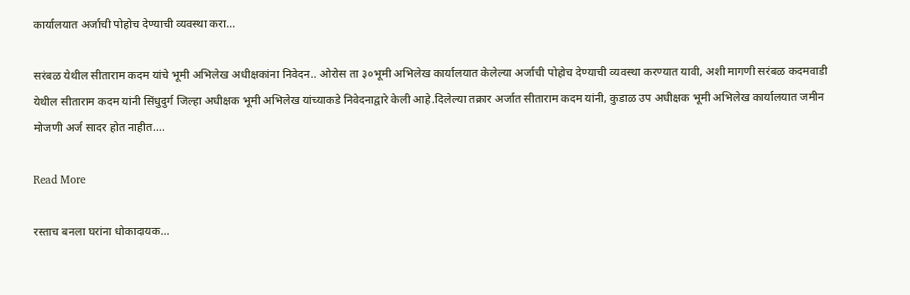कार्यालयात अर्जाची पोहोच देण्याची व्यवस्था करा…

सरंबळ येथील सीताराम कदम यांचे भूमी अभिलेख अधीक्षकांना निवेदन.. ओरोस ता ३०भूमी अभिलेख कार्यालयात केलेल्या अर्जाची पोहोच देण्याची व्यवस्था करण्यात यावी, अशी मागणी सरंबळ कदमवाडी येथील सीताराम कदम यांनी सिंधुदुर्ग जिल्हा अधीक्षक भूमी अभिलेख यांच्याकडे निवेदनाद्वारे केली आहे.दिलेल्या तक्रार अर्जात सीताराम कदम यांनी, कुडाळ उप अधीक्षक भूमी अभिलेख कार्यालयात जमीन मोजणी अर्ज सादर होत नाहीत….

Read More

रस्ताच बनला घरांना धोकादायक…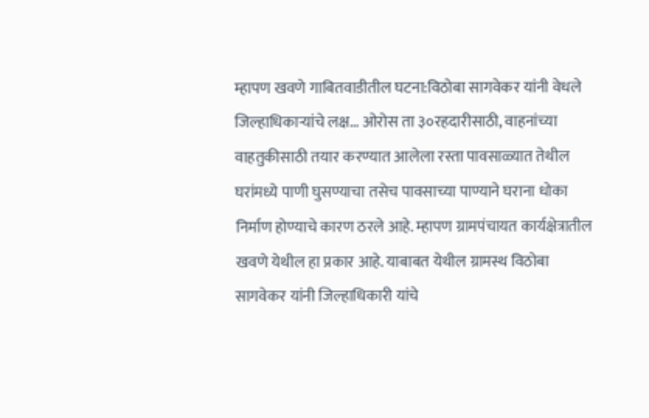म्हापण खवणे गाबितवाडीतील घटना:विठोबा सागवेकर यांनी वेधले जिल्हाधिकाऱ्यांचे लक्ष… ओरोस ता ३०रहदारीसाठी, वाहनांच्या वाहतुकीसाठी तयार करण्यात आलेला रस्ता पावसाळ्यात तेथील घरांमध्ये पाणी घुसण्याचा तसेच पावसाच्या पाण्याने घराना धोका निर्माण होण्याचे कारण ठरले आहे. म्हापण ग्रामपंचायत कार्यक्षेत्रातील खवणे येथील हा प्रकार आहे. याबाबत येथील ग्रामस्थ विठोबा सागवेकर यांनी जिल्हाधिकारी यांचे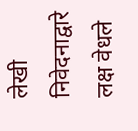लेखी निवेदनाद्वारे लक्ष वेधले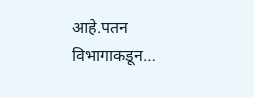आहे.पतन विभागाकडून…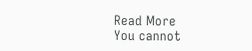Read More
You cannot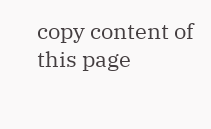copy content of this page